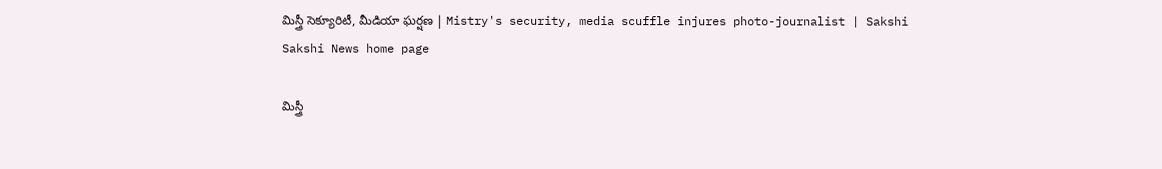మిస్త్రీ సెక్యూరిటీ, మీడియా ఘర్షణ | Mistry's security, media scuffle injures photo-journalist | Sakshi
Sakshi News home page

మిస్త్రీ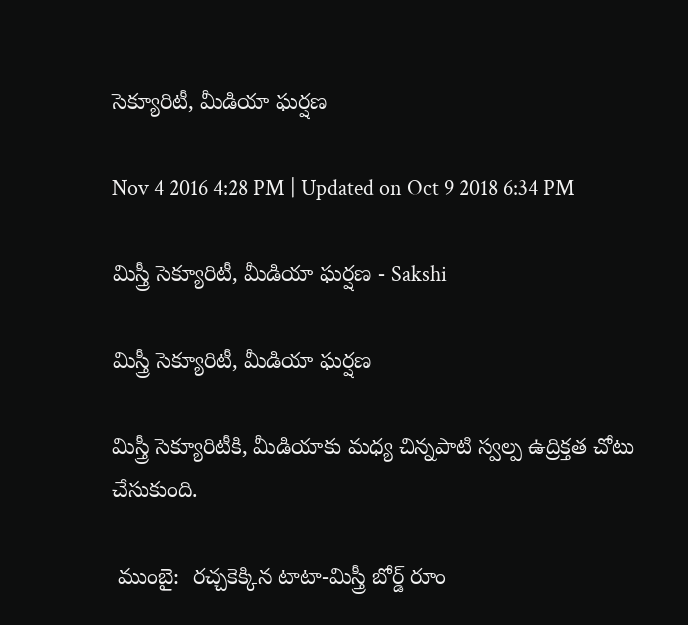సెక్యూరిటీ, మీడియా ఘర్షణ

Nov 4 2016 4:28 PM | Updated on Oct 9 2018 6:34 PM

మిస్త్రీ సెక్యూరిటీ, మీడియా ఘర్షణ - Sakshi

మిస్త్రీ సెక్యూరిటీ, మీడియా ఘర్షణ

మిస్త్రీ సెక్యూరిటీకి, మీడియాకు మధ్య చిన్నపాటి స్వల్ప ఉద్రిక్తత చోటు చేసుకుంది.

 ముంబై:  రచ్చకెక్కిన టాటా-మిస్త్రీ బోర్డ్ రూం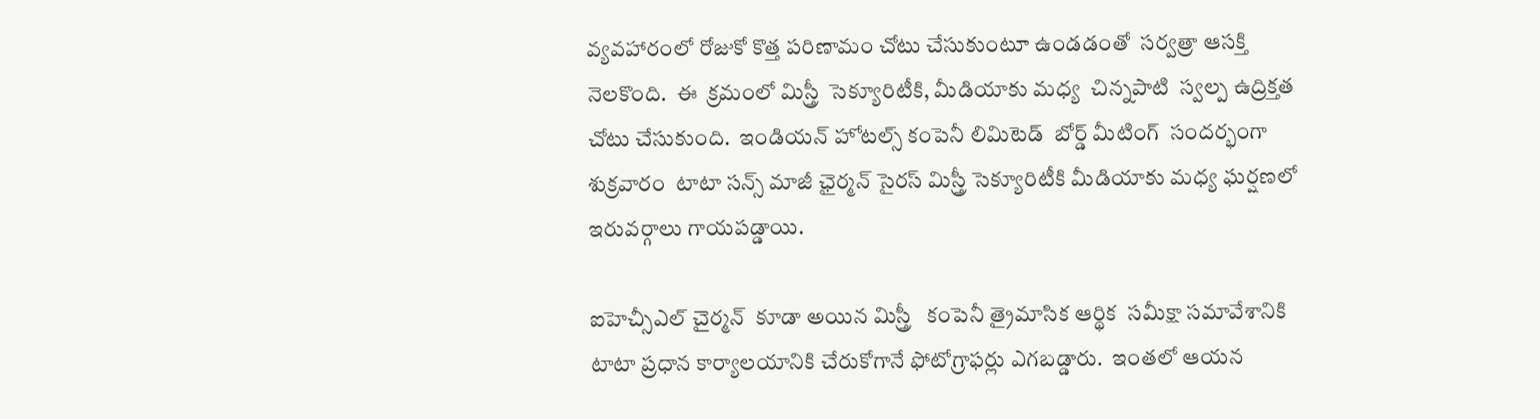వ్యవహారంలో రోజుకో కొత్త పరిణామం చోటు చేసుకుంటూ ఉండడంతో  సర్వత్రా ఆసక్తి నెలకొంది.  ఈ  క్రమంలో మిస్త్రీ  సెక్యూరిటీకి, మీడియాకు మధ్య  చిన్నపాటి  స్వల్ప ఉద్రిక్తత చోటు చేసుకుంది.  ఇండియన్ హోటల్స్ కంపెనీ లిమిటెడ్  బోర్డ్ మీటింగ్  సందర్భంగా  శుక్రవారం  టాటా సన్స్ మాజీ ఛైర్మన్ సైరస్ మిస్త్రీ సెక్యూరిటీకి మీడియాకు మధ్య ఘర్షణలో ఇరువర్గాలు గాయపడ్డాయి.

ఐహెచ్సీఎల్ చైర్మన్  కూడా అయిన మిస్త్రీ   కంపెనీ త్రైమాసిక ఆర్థిక  సమీక్షా సమావేశానికి టాటా ప్రధాన కార్యాలయానికి చేరుకోగానే ఫోటోగ్రాఫర్లు ఎగబడ్డారు.  ఇంతలో ఆయన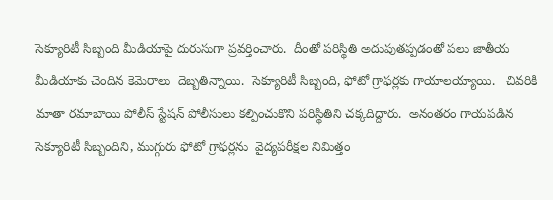సెక్యూరిటీ సిబ్బంది మీడియాపై దురుసుగా ప్రవర్తించారు.  దీంతో పరిస్థితి అదుపుతప్పడంతో పలు జాతీయ మీడియాకు చెందిన కెమెరాలు  దెబ్బతిన్నాయి.  సెక్యూరిటీ సిబ్బంది, ఫోటో గ్రాఫర్లకు గాయాలయ్యాయి.   చివరికి మాతా రమాబాయి పోలీస్ స్టేషన్ పోలీసులు కల్పించుకొని పరిస్థితిని చక్కదిద్దారు.  అనంతరం గాయపడిన  సెక్యూరిటీ సిబ్బందిని, ముగ్గురు ఫోటో గ్రాఫర్లను  వైద్యపరీక్షల నిమిత్తం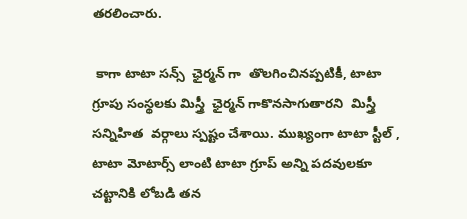తరలించారు.

 కాగా టాటా సన్స్  ఛైర్మన్ గా  తొలగించినప్పటికీ, టాటా గ్రూపు సంస్థలకు మిస్త్రీ  ఛైర్మన్ గాకొనసాగుతారని  మిస్త్రీ సన్నిహిత  వర్గాలు స్పష్టం చేశాయి. ముఖ్యంగా టాటా స్టీల్ , టాటా మోటార్స్ లాంటి టాటా గ్రూప్ అన్ని పదవులకూ  చట్టానికి లోబడి తన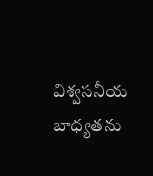విశ్వసనీయ బాధ్యతను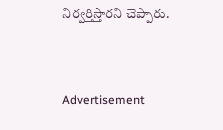నిర్వర్తిస్తారని చెప్పారు.


Advertisement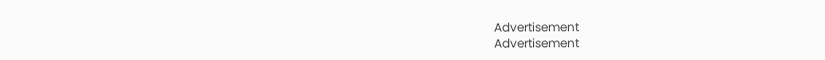Advertisement
Advertisement